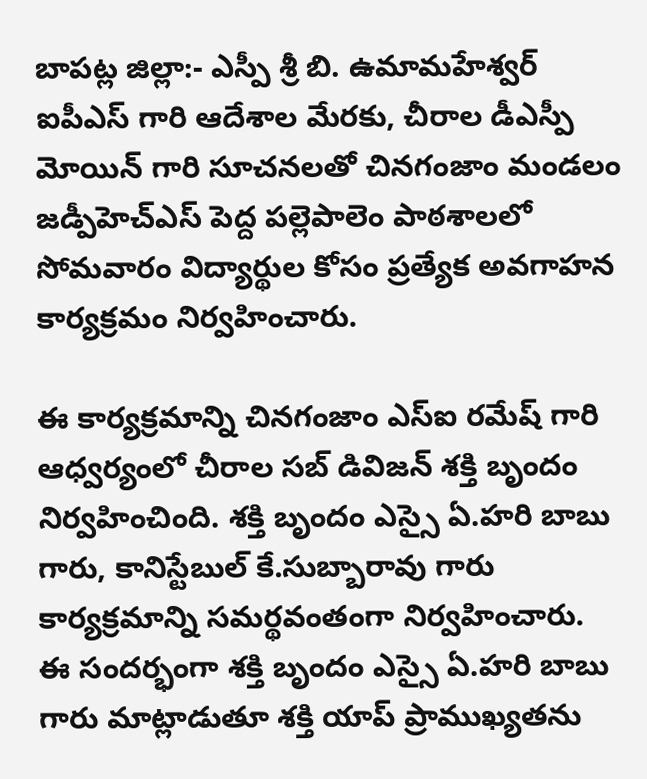బాపట్ల జిల్లా:- ఎస్పీ శ్రీ బి. ఉమామహేశ్వర్ ఐపీఎస్ గారి ఆదేశాల మేరకు, చీరాల డీఎస్పీ మోయిన్ గారి సూచనలతో చినగంజాం మండలం జడ్పీహెచ్ఎస్ పెద్ద పల్లెపాలెం పాఠశాలలో సోమవారం విద్యార్థుల కోసం ప్రత్యేక అవగాహన కార్యక్రమం నిర్వహించారు.

ఈ కార్యక్రమాన్ని చినగంజాం ఎస్ఐ రమేష్ గారి ఆధ్వర్యంలో చీరాల సబ్ డివిజన్ శక్తి బృందం నిర్వహించింది. శక్తి బృందం ఎస్సై ఏ.హరి బాబు గారు, కానిస్టేబుల్ కే.సుబ్బారావు గారు కార్యక్రమాన్ని సమర్థవంతంగా నిర్వహించారు.
ఈ సందర్భంగా శక్తి బృందం ఎస్సై ఏ.హరి బాబు గారు మాట్లాడుతూ శక్తి యాప్ ప్రాముఖ్యతను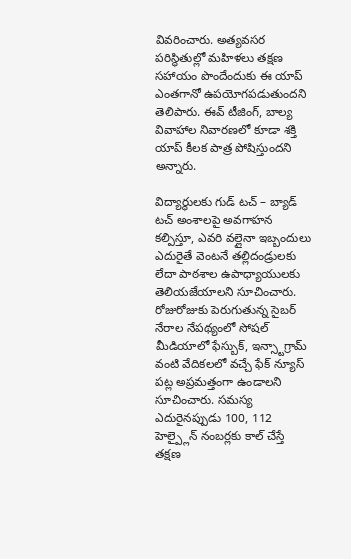వివరించారు. అత్యవసర పరిస్థితుల్లో మహిళలు తక్షణ సహాయం పొందేందుకు ఈ యాప్ ఎంతగానో ఉపయోగపడుతుందని తెలిపారు. ఈవ్ టీజింగ్, బాల్య వివాహాల నివారణలో కూడా శక్తి యాప్ కీలక పాత్ర పోషిస్తుందని అన్నారు.

విద్యార్థులకు గుడ్ టచ్ – బ్యాడ్ టచ్ అంశాలపై అవగాహన కల్పిస్తూ, ఎవరి వల్లైనా ఇబ్బందులు ఎదురైతే వెంటనే తల్లిదండ్రులకు లేదా పాఠశాల ఉపాధ్యాయులకు తెలియజేయాలని సూచించారు. రోజురోజుకు పెరుగుతున్న సైబర్ నేరాల నేపథ్యంలో సోషల్ మీడియాలో ఫేస్బుక్, ఇన్స్టాగ్రామ్ వంటి వేదికలలో వచ్చే ఫేక్ న్యూస్ పట్ల అప్రమత్తంగా ఉండాలని సూచించారు. సమస్య ఎదురైనప్పుడు 100, 112 హెల్ప్లైన్ నంబర్లకు కాల్ చేస్తే తక్షణ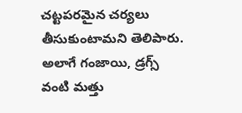చట్టపరమైన చర్యలు తీసుకుంటామని తెలిపారు.
అలాగే గంజాయి, డ్రగ్స్ వంటి మత్తు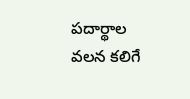పదార్థాల వలన కలిగే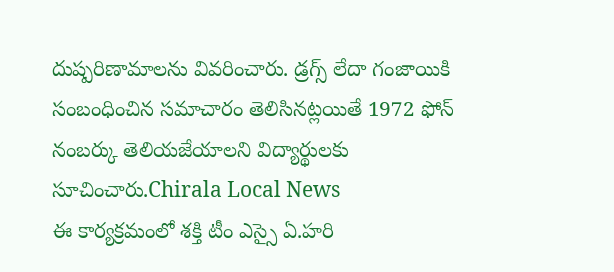దుష్పరిణామాలను వివరించారు. డ్రగ్స్ లేదా గంజాయికి సంబంధించిన సమాచారం తెలిసినట్లయితే 1972 ఫోన్ నంబర్కు తెలియజేయాలని విద్యార్థులకు సూచించారు.Chirala Local News
ఈ కార్యక్రమంలో శక్తి టీం ఎస్సై ఏ.హరి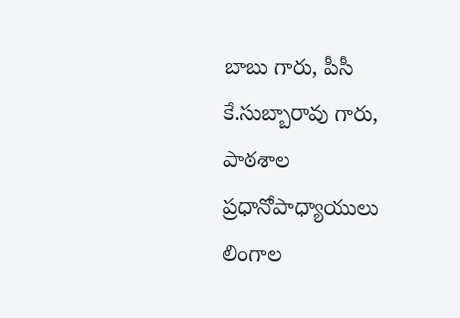బాబు గారు, పీసీ కే.సుబ్బారావు గారు, పాఠశాల ప్రధానోపాధ్యాయులు లింగాల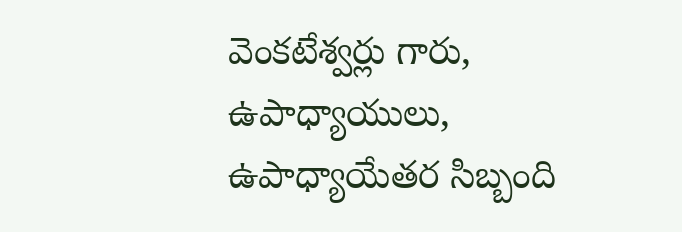వెంకటేశ్వర్లు గారు, ఉపాధ్యాయులు, ఉపాధ్యాయేతర సిబ్బంది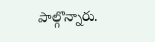పాల్గొన్నారు.